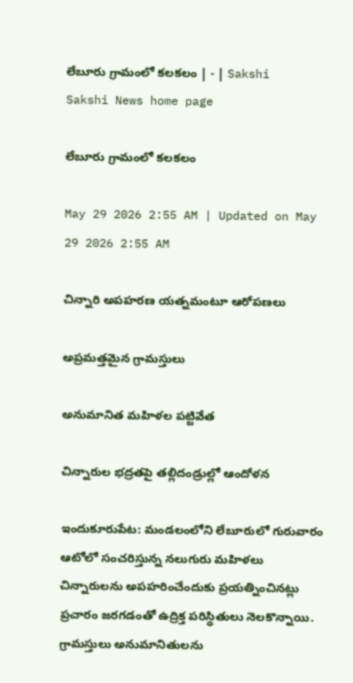లేబూరు గ్రామంలో కలకలం | - | Sakshi
Sakshi News home page

లేబూరు గ్రామంలో కలకలం

May 29 2026 2:55 AM | Updated on May 29 2026 2:55 AM

చిన్నారి అపహరణ యత్నమంటూ ఆరోపణలు

అప్రమత్తమైన గ్రామస్తులు

అనుమానిత మహిళల పట్టివేత

చిన్నారుల భద్రతపై తల్లిదండ్రుల్లో ఆందోళన

ఇందుకూరుపేట: మండలంలోని లేబూరులో గురువారం ఆటోలో సంచరిస్తున్న నలుగురు మహిళలు చిన్నారులను అపహరించేందుకు ప్రయత్నించినట్లు ప్రచారం జరగడంతో ఉద్రిక్త పరిస్థితులు నెలకొన్నాయి. గ్రామస్తులు అనుమానితులను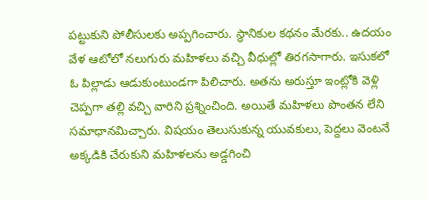పట్టుకుని పోలీసులకు అప్పగించారు. స్థానికుల కథనం మేరకు.. ఉదయం వేళ ఆటోలో నలుగురు మహిళలు వచ్చి వీధుల్లో తిరగసాగారు. ఇసుకలో ఓ పిల్లాడు ఆడుకుంటుండగా పిలిచారు. అతను అరుస్తూ ఇంట్లోకి వెళ్లి చెప్పగా తల్లి వచ్చి వారిని ప్రశ్నించింది. అయితే మహిళలు పొంతన లేని సమాధానమిచ్చారు. విషయం తెలుసుకున్న యువకులు, పెద్దలు వెంటనే అక్కడికి చేరుకుని మహిళలను అడ్డగించి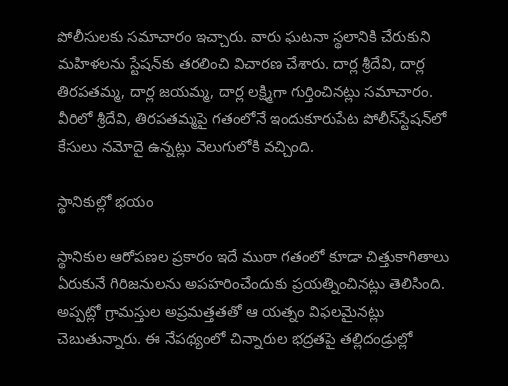పోలీసులకు సమాచారం ఇచ్చారు. వారు ఘటనా స్థలానికి చేరుకుని మహిళలను స్టేషన్‌కు తరలించి విచారణ చేశారు. దార్ల శ్రీదేవి, దార్ల తిరపతమ్మ, దార్ల జయమ్మ, దార్ల లక్ష్మిగా గుర్తించినట్లు సమాచారం. వీరిలో శ్రీదేవి, తిరపతమ్మపై గతంలోనే ఇందుకూరుపేట పోలీస్‌స్టేషన్‌లో కేసులు నమోదై ఉన్నట్లు వెలుగులోకి వచ్చింది.

స్థానికుల్లో భయం

స్థానికుల ఆరోపణల ప్రకారం ఇదే ముఠా గతంలో కూడా చిత్తుకాగితాలు ఏరుకునే గిరిజనులను అపహరించేందుకు ప్రయత్నించినట్లు తెలిసింది. అప్పట్లో గ్రామస్తుల అప్రమత్తతతో ఆ యత్నం విఫలమైనట్లు చెబుతున్నారు. ఈ నేపథ్యంలో చిన్నారుల భద్రతపై తల్లిదండ్రుల్లో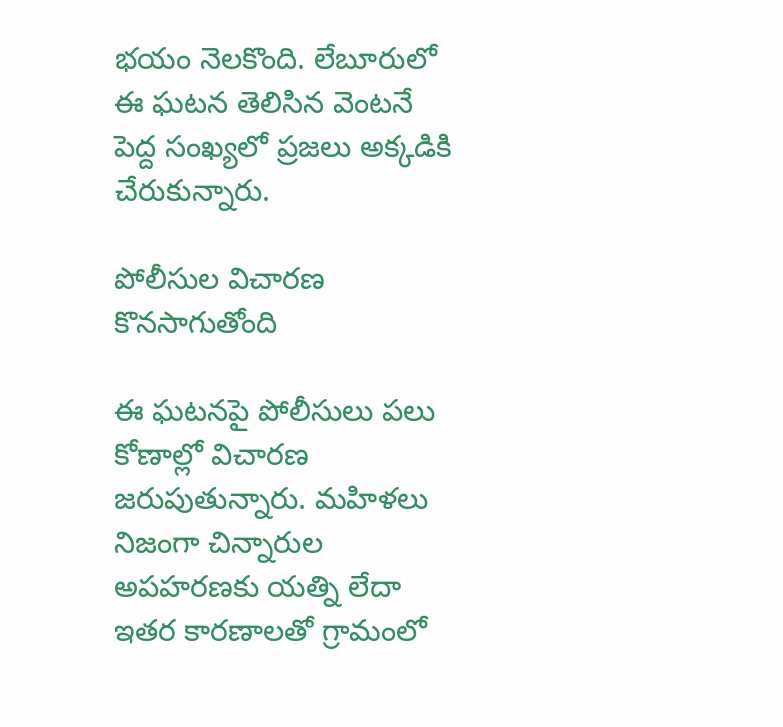భయం నెలకొంది. లేబూరులో ఈ ఘటన తెలిసిన వెంటనే పెద్ద సంఖ్యలో ప్రజలు అక్కడికి చేరుకున్నారు.

పోలీసుల విచారణ కొనసాగుతోంది

ఈ ఘటనపై పోలీసులు పలు కోణాల్లో విచారణ జరుపుతున్నారు. మహిళలు నిజంగా చిన్నారుల అపహరణకు యత్ని లేదా ఇతర కారణాలతో గ్రామంలో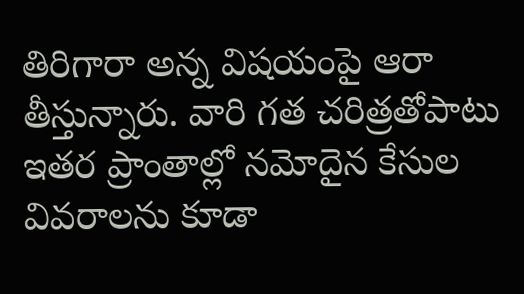తిరిగారా అన్న విషయంపై ఆరా తీస్తున్నారు. వారి గత చరిత్రతోపాటు ఇతర ప్రాంతాల్లో నమోదైన కేసుల వివరాలను కూడా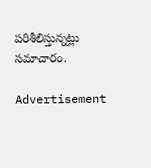పరిశీలిస్తున్నట్లు సమాచారం.

Advertisement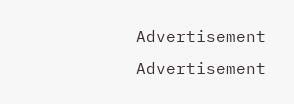Advertisement
Advertisement